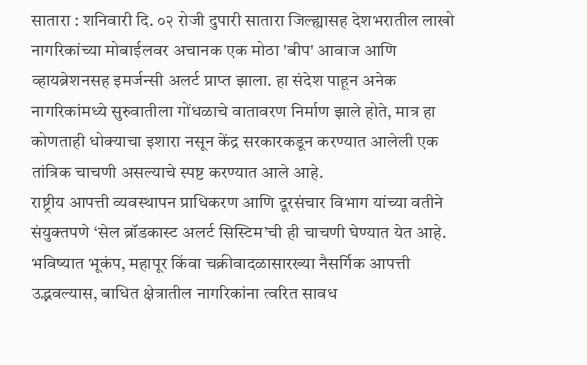सातारा : शनिवारी दि. ०२ रोजी दुपारी सातारा जिल्ह्यासह देशभरातील लाखो नागरिकांच्या मोबाईलवर अचानक एक मोठा 'बीप' आवाज आणि व्हायब्रेशनसह इमर्जन्सी अलर्ट प्राप्त झाला. हा संदेश पाहून अनेक नागरिकांमध्ये सुरुवातीला गोंधळाचे वातावरण निर्माण झाले होते, मात्र हा कोणताही धोक्याचा इशारा नसून केंद्र सरकारकडून करण्यात आलेली एक तांत्रिक चाचणी असल्याचे स्पष्ट करण्यात आले आहे.
राष्ट्रीय आपत्ती व्यवस्थापन प्राधिकरण आणि दूरसंचार विभाग यांच्या वतीने संयुक्तपणे ‘सेल ब्रॉडकास्ट अलर्ट सिस्टिम’ची ही चाचणी घेण्यात येत आहे. भविष्यात भूकंप, महापूर किंवा चक्रीवादळासारख्या नैसर्गिक आपत्ती उद्भवल्यास, बाधित क्षेत्रातील नागरिकांना त्वरित सावध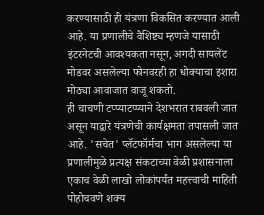करण्यासाठी ही यंत्रणा विकसित करण्यात आली आहे. या प्रणालीचे वैशिष्ट्य म्हणजे यासाठी इंटरनेटची आवश्यकता नसून, अगदी सायलेंट मोडवर असलेल्या फोनवरही हा धोक्याचा इशारा मोठ्या आवाजात वाजू शकतो.
ही चाचणी टप्प्याटप्प्याने देशभरात राबवली जात असून याद्वारे यंत्रणेची कार्यक्षमता तपासली जात आहे. 'सचेत' प्लॅटफॉर्मचा भाग असलेल्या या प्रणालीमुळे प्रत्यक्ष संकटाच्या वेळी प्रशासनाला एकाच वेळी लाखो लोकांपर्यंत महत्त्वाची माहिती पोहोचवणे शक्य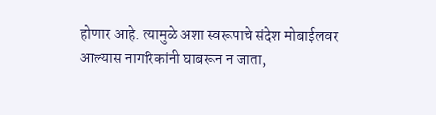होणार आहे. त्यामुळे अशा स्वरूपाचे संदेश मोबाईलवर आल्यास नागरिकांनी घाबरून न जाता,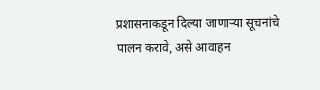प्रशासनाकडून दिल्या जाणाऱ्या सूचनांचे पालन करावे, असे आवाहन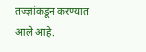तज्ज्ञांकडून करण्यात आले आहे.